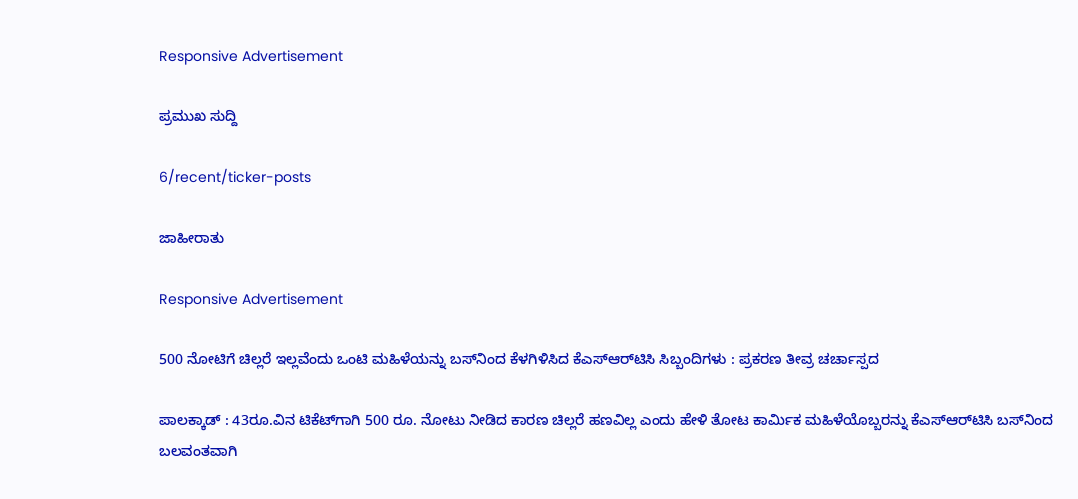Responsive Advertisement

ಪ್ರಮುಖ ಸುದ್ದಿ

6/recent/ticker-posts

ಜಾಹೀರಾತು

Responsive Advertisement

500 ನೋಟಿಗೆ ಚಿಲ್ಲರೆ ಇಲ್ಲವೆಂದು ಒಂಟಿ ಮಹಿಳೆಯನ್ನು ಬಸ್‌ನಿಂದ ಕೆಳಗಿಳಿಸಿದ ಕೆಎಸ್‌ಆರ್‌ಟಿಸಿ ಸಿಬ್ಬಂದಿಗಳು : ಪ್ರಕರಣ ತೀವ್ರ ಚರ್ಚಾಸ್ಪದ

ಪಾಲಕ್ಕಾಡ್ : 43ರೂ.ವಿನ ಟಿಕೆಟ್‌ಗಾಗಿ 500 ರೂ. ನೋಟು ನೀಡಿದ ಕಾರಣ ಚಿಲ್ಲರೆ ಹಣವಿಲ್ಲ ಎಂದು ಹೇಳಿ ತೋಟ ಕಾರ್ಮಿಕ ಮಹಿಳೆಯೊಬ್ಬರನ್ನು ಕೆಎಸ್‌ಆರ್‌ಟಿಸಿ ಬಸ್‌ನಿಂದ ಬಲವಂತವಾಗಿ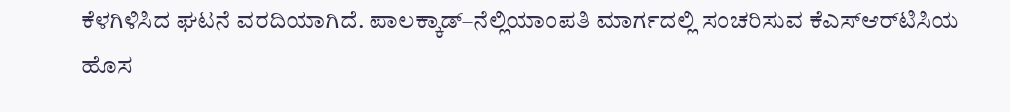ಕೆಳಗಿಳಿಸಿದ ಘಟನೆ ವರದಿಯಾಗಿದೆ. ಪಾಲಕ್ಕಾಡ್–ನೆಲ್ಲಿಯಾಂಪತಿ ಮಾರ್ಗದಲ್ಲಿ ಸಂಚರಿಸುವ ಕೆಎಸ್‌ಆರ್‌ಟಿಸಿಯ ಹೊಸ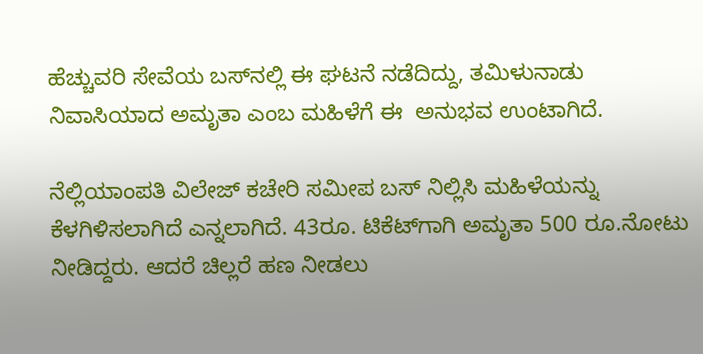ಹೆಚ್ಚುವರಿ ಸೇವೆಯ ಬಸ್‌ನಲ್ಲಿ ಈ ಘಟನೆ ನಡೆದಿದ್ದು, ತಮಿಳುನಾಡು ನಿವಾಸಿಯಾದ ಅಮೃತಾ ಎಂಬ ಮಹಿಳೆಗೆ ಈ  ಅನುಭವ ಉಂಟಾಗಿದೆ.

ನೆಲ್ಲಿಯಾಂಪತಿ ವಿಲೇಜ್ ಕಚೇರಿ ಸಮೀಪ ಬಸ್ ನಿಲ್ಲಿಸಿ ಮಹಿಳೆಯನ್ನು ಕೆಳಗಿಳಿಸಲಾಗಿದೆ ಎನ್ನಲಾಗಿದೆ. 43ರೂ. ಟಿಕೆಟ್‌ಗಾಗಿ ಅಮೃತಾ 500 ರೂ.ನೋಟು ನೀಡಿದ್ದರು. ಆದರೆ ಚಿಲ್ಲರೆ ಹಣ ನೀಡಲು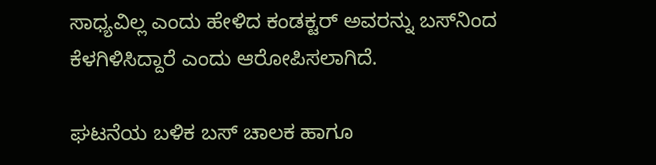ಸಾಧ್ಯವಿಲ್ಲ ಎಂದು ಹೇಳಿದ ಕಂಡಕ್ಟರ್ ಅವರನ್ನು ಬಸ್‌ನಿಂದ ಕೆಳಗಿಳಿಸಿದ್ದಾರೆ ಎಂದು ಆರೋಪಿಸಲಾಗಿದೆ.

ಘಟನೆಯ ಬಳಿಕ ಬಸ್ ಚಾಲಕ ಹಾಗೂ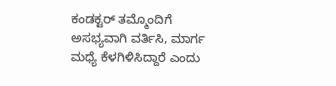ಕಂಡಕ್ಟರ್ ತಮ್ಮೊಂದಿಗೆ ಅಸಭ್ಯವಾಗಿ ವರ್ತಿಸಿ, ಮಾರ್ಗ ಮಧ್ಯೆ ಕೆಳಗಿಳಿಸಿದ್ದಾರೆ ಎಂದು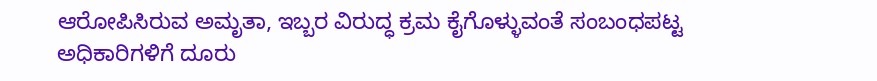ಆರೋಪಿಸಿರುವ ಅಮೃತಾ, ಇಬ್ಬರ ವಿರುದ್ಧ ಕ್ರಮ ಕೈಗೊಳ್ಳುವಂತೆ ಸಂಬಂಧಪಟ್ಟ ಅಧಿಕಾರಿಗಳಿಗೆ ದೂರು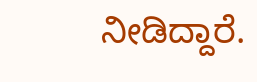ನೀಡಿದ್ದಾರೆ.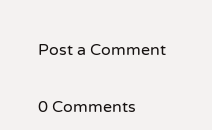Post a Comment

0 Comments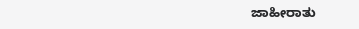ಜಾಹೀರಾತು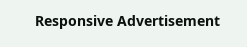Responsive Advertisement